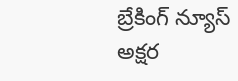బ్రేకింగ్ న్యూస్
అక్షర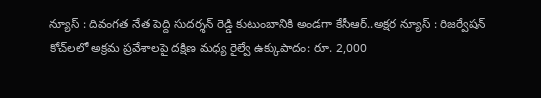న్యూస్ : దివంగత నేత పెద్ది సుదర్శన్ రెడ్డి కుటుంబానికి అండగా కేసీఆర్..అక్షర న్యూస్ : రిజర్వేషన్ కోచ్‌లలో అక్రమ ప్రవేశాలపై దక్షిణ మధ్య రైల్వే ఉక్కుపాదం: రూ. 2,000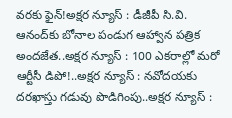వరకు ఫైన్!అక్షర న్యూస్ : డీజీపీ సి.వి. ఆనంద్‌కు బోనాల పండుగ ఆహ్వాన పత్రిక అందజేత..అక్షర న్యూస్ : 100 ఎకరాల్లో మరో ఆర్టీసీ డిపో!..అక్షర న్యూస్ : నవోదయకు దరఖాస్తు గడువు పొడిగింపు..అక్షర న్యూస్ :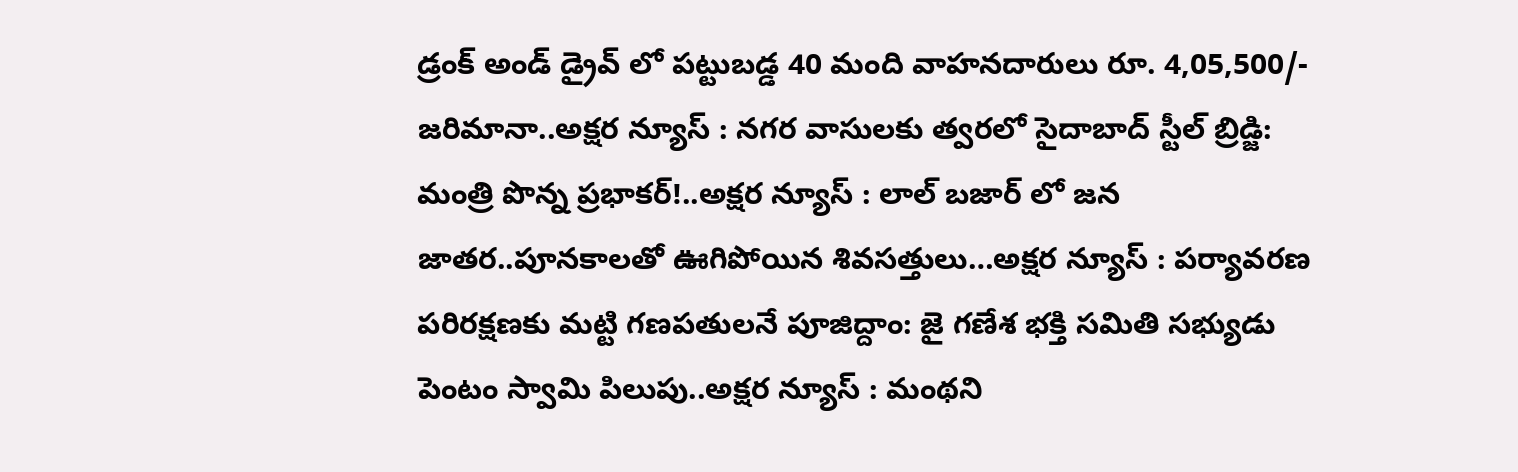డ్రంక్ అండ్ డ్రైవ్ లో పట్టుబడ్డ 40 మంది వాహనదారులు రూ. 4,05,500/- జరిమానా..అక్షర న్యూస్ : నగర వాసులకు త్వరలో సైదాబాద్ స్టీల్ బ్రిడ్జి: మంత్రి పొన్న ప్రభాకర్!..అక్షర న్యూస్ : లాల్ బజార్ లో జన జాతర..పూనకాలతో ఊగిపోయిన శివసత్తులు…అక్షర న్యూస్ : పర్యావరణ పరిరక్షణకు మట్టి గణపతులనే పూజిద్దాం: జై గణేశ భక్తి సమితి సభ్యుడు పెంటం స్వామి పిలుపు..అక్షర న్యూస్ : మంథని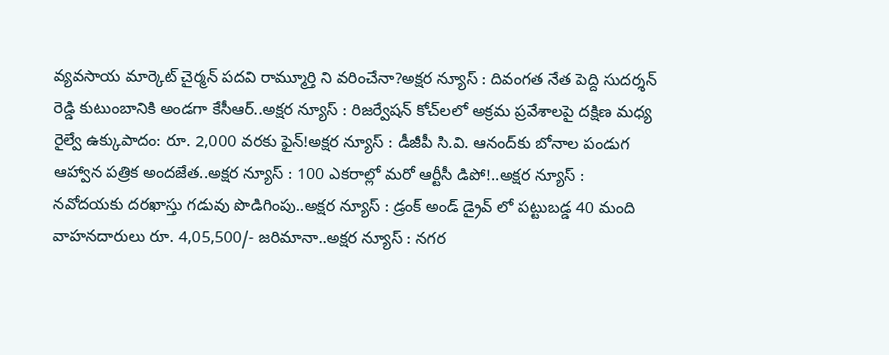వ్యవసాయ మార్కెట్ చైర్మన్ పదవి రామ్మూర్తి ని వరించేనా?అక్షర న్యూస్ : దివంగత నేత పెద్ది సుదర్శన్ రెడ్డి కుటుంబానికి అండగా కేసీఆర్..అక్షర న్యూస్ : రిజర్వేషన్ కోచ్‌లలో అక్రమ ప్రవేశాలపై దక్షిణ మధ్య రైల్వే ఉక్కుపాదం: రూ. 2,000 వరకు ఫైన్!అక్షర న్యూస్ : డీజీపీ సి.వి. ఆనంద్‌కు బోనాల పండుగ ఆహ్వాన పత్రిక అందజేత..అక్షర న్యూస్ : 100 ఎకరాల్లో మరో ఆర్టీసీ డిపో!..అక్షర న్యూస్ : నవోదయకు దరఖాస్తు గడువు పొడిగింపు..అక్షర న్యూస్ : డ్రంక్ అండ్ డ్రైవ్ లో పట్టుబడ్డ 40 మంది వాహనదారులు రూ. 4,05,500/- జరిమానా..అక్షర న్యూస్ : నగర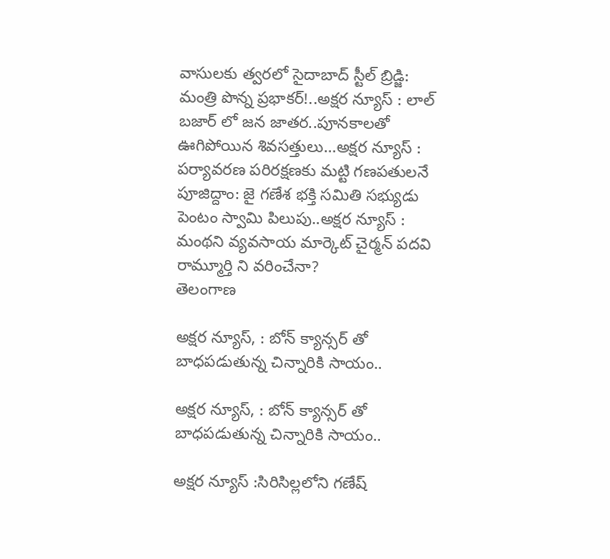వాసులకు త్వరలో సైదాబాద్ స్టీల్ బ్రిడ్జి: మంత్రి పొన్న ప్రభాకర్!..అక్షర న్యూస్ : లాల్ బజార్ లో జన జాతర..పూనకాలతో ఊగిపోయిన శివసత్తులు…అక్షర న్యూస్ : పర్యావరణ పరిరక్షణకు మట్టి గణపతులనే పూజిద్దాం: జై గణేశ భక్తి సమితి సభ్యుడు పెంటం స్వామి పిలుపు..అక్షర న్యూస్ : మంథని వ్యవసాయ మార్కెట్ చైర్మన్ పదవి రామ్మూర్తి ని వరించేనా?
తెలంగాణ

అక్షర న్యూస్, : బోన్ క్యాన్సర్ తో బాధపడుతున్న చిన్నారికి సాయం..

అక్షర న్యూస్, : బోన్ క్యాన్సర్ తో బాధపడుతున్న చిన్నారికి సాయం..

అక్షర న్యూస్ :సిరిసిల్లలోని గణేష్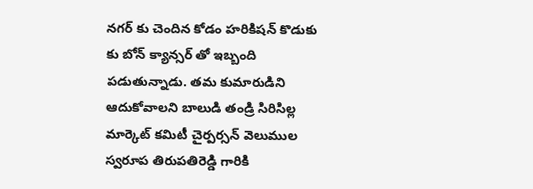నగర్ కు చెందిన కోడం హరికిషన్ కొడుకు కు బోన్ క్యాన్సర్ తో ఇబ్బంది పడుతున్నాడు. తమ కుమారుడిని ఆదుకోవాలని బాలుడి తండ్రి సిరిసిల్ల మార్కెట్ కమిటీ చైర్పర్సన్ వెలుముల స్వరూప తిరుపతిరెడ్డి గారికి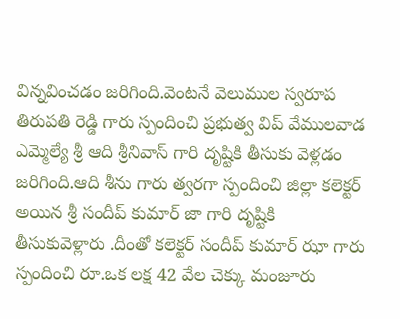విన్నవించడం జరిగింది.వెంటనే వెలుముల స్వరూప తిరుపతి రెడ్డి గారు స్పందించి ప్రభుత్వ విప్ వేములవాడ ఎమ్మెల్యే శ్రీ ఆది శ్రీనివాస్ గారి దృష్టికి తీసుకు వెళ్లడం జరిగింది.ఆది శీను గారు త్వరగా స్పందించి జిల్లా కలెక్టర్ అయిన శ్రీ సందీప్ కుమార్ జా గారి దృష్టికి తీసుకువెళ్లారు .దీంతో కలెక్టర్ సందీప్ కుమార్ ఝా గారు స్పందించి రూ.ఒక లక్ష 42 వేల చెక్కు మంజూరు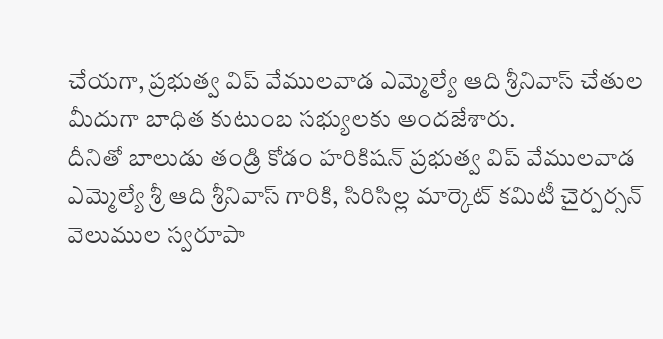చేయగా, ప్రభుత్వ విప్ వేములవాడ ఎమ్మెల్యే ఆది శ్రీనివాస్ చేతుల మీదుగా బాధిత కుటుంబ సభ్యులకు అందజేశారు.
దీనితో బాలుడు తండ్రి కోడం హరికిషన్ ప్రభుత్వ విప్ వేములవాడ ఎమ్మెల్యే శ్రీ ఆది శ్రీనివాస్ గారికి, సిరిసిల్ల మార్కెట్ కమిటీ చైర్పర్సన్ వెలుముల స్వరూపా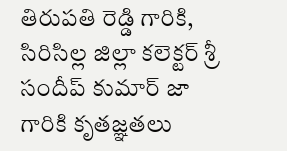తిరుపతి రెడ్డి గారికి, సిరిసిల్ల జిల్లా కలెక్టర్ శ్రీ సందీప్ కుమార్ జా గారికి కృతజ్ఞతలు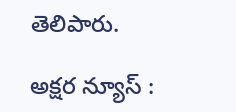తెలిపారు.

అక్షర న్యూస్ :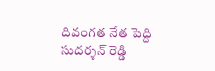దివంగత నేత పెద్ది సుదర్శన్ రెడ్డి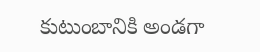కుటుంబానికి అండగా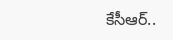కేసీఆర్..